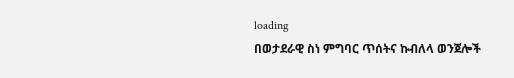loading
በወታደራዊ ስነ ምግባር ጥሰትና ኩብለላ ወንጀሎች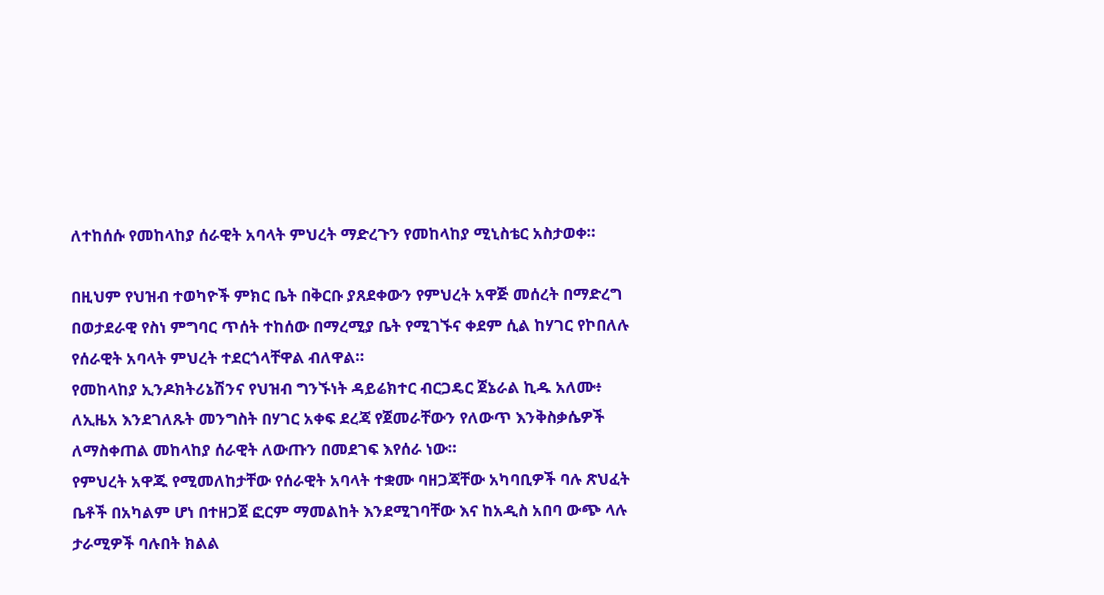ለተከሰሱ የመከላከያ ሰራዊት አባላት ምህረት ማድረጉን የመከላከያ ሚኒስቴር አስታወቀ።

በዚህም የህዝብ ተወካዮች ምክር ቤት በቅርቡ ያጸደቀውን የምህረት አዋጅ መሰረት በማድረግ በወታደራዊ የስነ ምግባር ጥሰት ተከሰው በማረሚያ ቤት የሚገኙና ቀደም ሲል ከሃገር የኮበለሉ የሰራዊት አባላት ምህረት ተደርጎላቸዋል ብለዋል።
የመከላከያ ኢንዶክትሪኔሽንና የህዝብ ግንኙነት ዳይሬክተር ብርጋዴር ጀኔራል ኪዱ አለሙ፥ ለኢዜአ እንደገለጹት መንግስት በሃገር አቀፍ ደረጃ የጀመራቸውን የለውጥ እንቅስቃሴዎች ለማስቀጠል መከላከያ ሰራዊት ለውጡን በመደገፍ እየሰራ ነው።
የምህረት አዋጁ የሚመለከታቸው የሰራዊት አባላት ተቋሙ ባዘጋጃቸው አካባቢዎች ባሉ ጽህፈት ቤቶች በአካልም ሆነ በተዘጋጀ ፎርም ማመልከት እንደሚገባቸው እና ከአዲስ አበባ ውጭ ላሉ ታራሚዎች ባሉበት ክልል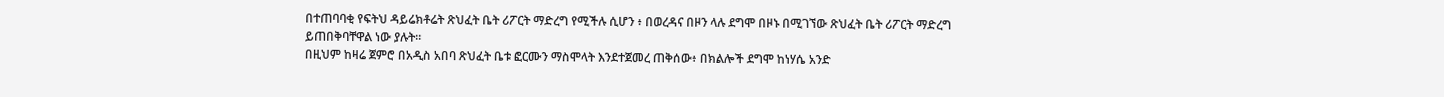በተጠባባቂ የፍትህ ዳይሬክቶሬት ጽህፈት ቤት ሪፖርት ማድረግ የሚችሉ ሲሆን ፥ በወረዳና በዞን ላሉ ደግሞ በዞኑ በሚገኘው ጽህፈት ቤት ሪፖርት ማድረግ ይጠበቅባቸዋል ነው ያሉት።
በዚህም ከዛሬ ጀምሮ በአዲስ አበባ ጽህፈት ቤቱ ፎርሙን ማስሞላት እንደተጀመረ ጠቅሰው፥ በክልሎች ደግሞ ከነሃሴ አንድ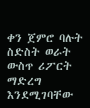ቀን ጀምሮ ባሉት ስድስት ወራት ውስጥ ሪፖርት ማድረግ እንደሚገባቸው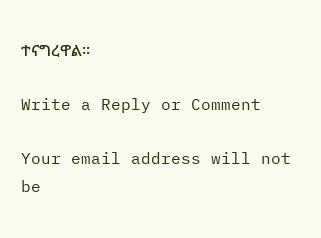ተናግረዋል።

Write a Reply or Comment

Your email address will not be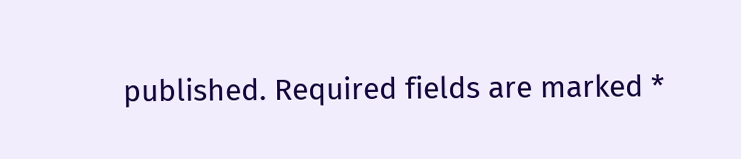published. Required fields are marked *